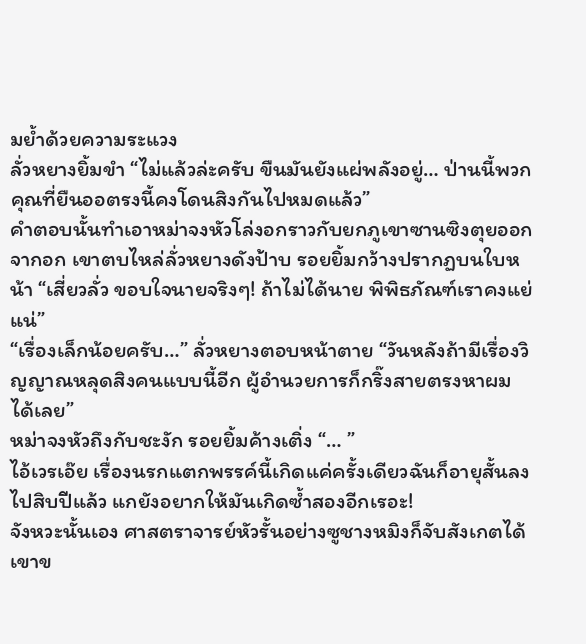มย้ำด้วยความระแวง
ลั่วหยางยิ้มขำ “ไม่แล้วล่ะครับ ขืนมันยังแผ่พลังอยู่… ป่านนี้พวกคุณที่ยืนออตรงนี้คงโดนสิงกันไปหมดแล้ว”
คำตอบนั้นทำเอาหม่าจงหัวโล่งอกราวกับยกภูเขาซานซิงตุยออกจากอก เขาตบไหล่ลั่วหยางดังป้าบ รอยยิ้มกว้างปรากฏบนใบหน้า “เสี่ยวลั่ว ขอบใจนายจริงๆ! ถ้าไม่ได้นาย พิพิธภัณฑ์เราคงแย่แน่”
“เรื่องเล็กน้อยครับ…” ลั่วหยางตอบหน้าตาย “วันหลังถ้ามีเรื่องวิญญาณหลุดสิงคนแบบนี้อีก ผู้อำนวยการก็กริ๊งสายตรงหาผมได้เลย”
หม่าจงหัวถึงกับชะงัก รอยยิ้มค้างเติ่ง “… ”
ไอ้เวรเอ๊ย เรื่องนรกแตกพรรค์นี้เกิดแค่ครั้งเดียวฉันก็อายุสั้นลงไปสิบปีแล้ว แกยังอยากให้มันเกิดซ้ำสองอีกเรอะ!
จังหวะนั้นเอง ศาสตราจารย์หัวรั้นอย่างซูชางหมิงก็จับสังเกตได้ เขาข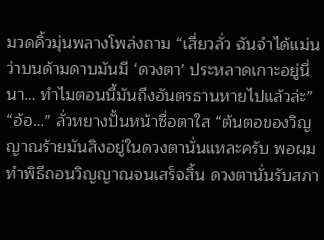มวดคิ้วมุ่นพลางโพล่งถาม “เสี่ยวลั่ว ฉันจำได้แม่นว่าบนด้ามดาบมันมี ‘ดวงตา’ ประหลาดเกาะอยู่นี่นา… ทำไมตอนนี้มันถึงอันตรธานหายไปแล้วล่ะ”
“อ้อ…” ลั่วหยางปั้นหน้าซื่อตาใส “ต้นตอของวิญญาณร้ายมันสิงอยู่ในดวงตานั่นแหละครับ พอผมทำพิธีถอนวิญญาณจนเสร็จสิ้น ดวงตานั่นรับสภา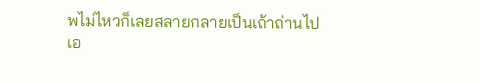พไม่ไหวก็เลยสลายกลายเป็นเถ้าถ่านไปเอ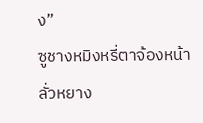ง”
ซูชางหมิงหรี่ตาจ้องหน้าลั่วหยาง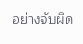อย่างจับผิด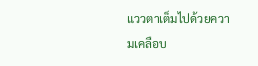แววตาเต็มไปด้วยความเคลือบ